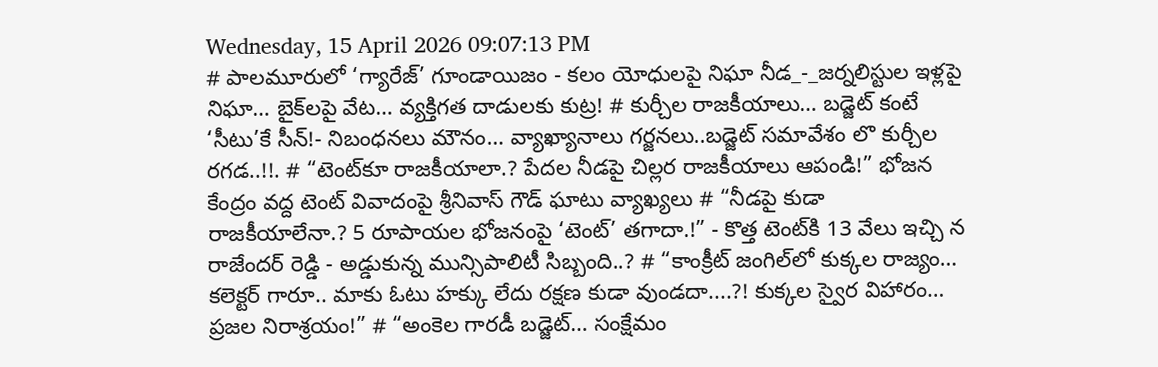Wednesday, 15 April 2026 09:07:13 PM
# పాలమూరులో ‘గ్యారేజ్’ గూండాయిజం - కలం యోధులపై నిఘా నీడ_-_జర్నలిస్టుల ఇళ్లపై నిఘా… బైక్‌లపై వేట… వ్యక్తిగత దాడులకు కుట్ర! # కుర్చీల రాజకీయాలు… బడ్జెట్ కంటే ‘సీటు’కే సీన్!- నిబంధనలు మౌనం… వ్యాఖ్యానాలు గర్జనలు..బడ్జెట్ సమావేశం లొ కుర్చీల రగడ..!!. # “టెంట్‌కూ రాజకీయాలా.? పేదల నీడపై చిల్లర రాజకీయాలు ఆపండి!” భోజన కేంద్రం వద్ద టెంట్ వివాదంపై శ్రీనివాస్ గౌడ్ ఘాటు వ్యాఖ్యలు # “నీడపై కుడా రాజకీయాలేనా.? 5 రూపాయల భోజనంపై ‘టెంట్’ తగాదా.!” - కొత్త టెంట్‌కి 13 వేలు ఇచ్చి న రాజేందర్ రెడ్డి - అడ్డుకున్న మున్సిపాలిటీ సిబ్బంది..? # “కాంక్రీట్ జంగిల్‌లో కుక్కల రాజ్యం… కలెక్టర్ గారూ.. మాకు ఓటు హక్కు లేదు రక్షణ కుడా వుండదా....?! కుక్కల స్వైర విహారం… ప్రజల నిరాశ్రయం!” # “అంకెల గారడీ బడ్జెట్… సంక్షేమం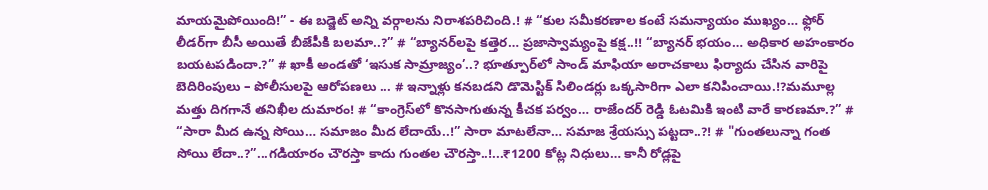మాయమైపోయింది!” - ఈ బడ్జెట్ అన్ని వర్గాలను నిరాశపరిచింది.! # “కుల సమీకరణాల కంటే సమన్యాయం ముఖ్యం… ఫ్లోర్ లీడర్‌గా బీసీ అయితే బీజేపీకి బలమా..?” # “బ్యానర్‌లపై కత్తెర… ప్రజాస్వామ్యంపై కక్ష..!! “బ్యానర్ భయం… అధికార అహంకారం బయటపడిందా.?” # ఖాకీ అండతో ‘ఇసుక సామ్రాజ్యం’..? భూత్పూర్‌లో సాండ్ మాఫియా అరాచకాలు ఫిర్యాదు చేసిన వారిపై బెదిరింపులు – పోలీసులపై ఆరోపణలు ... # ఇన్నాళ్లు కనబడని డొమెస్టిక్ సిలిండర్లు ఒక్కసారిగా ఎలా కనిపించాయి.!?మమూల్ల మత్తు దిగగానే తనిఖీల దుమారం! # “కాంగ్రెస్‌లో కొనసాగుతున్న కీచక పర్వం… రాజేందర్ రెడ్డి ఓటమికి ఇంటి వారే కారణమా.?” # “సారా మీద ఉన్న సోయి… సమాజం మీద లేదాయే..!” సారా మాటలేనా… సమాజ శ్రేయస్సు పట్టదా..?! # "గుంతలున్నా గంత సోయి లేదా..?”...గడియారం చౌరస్తా కాదు గుంతల చౌరస్తా..!...₹1200 కోట్ల నిధులు… కానీ రోడ్లపై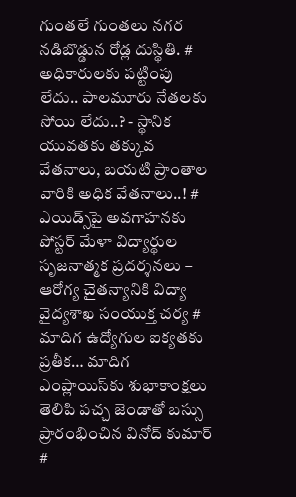గుంతలే గుంతలు నగర నడిబొడ్డున రోడ్ల దుస్థితి. # అధికారులకు పట్టింపు లేదు.. పాలమూరు నేతలకు సోయి లేదు..? - స్థానిక యువతకు తక్కువ వేతనాలు, బయటి ప్రాంతాల వారికి అధిక వేతనాలు..! # ఎయిడ్స్‌పై అవగాహనకు పోస్టర్ మేళా విద్యార్థుల సృజనాత్మక ప్రదర్శనలు – ఆరోగ్య చైతన్యానికి విద్యా వైద్యశాఖ సంయుక్త చర్య # మాదిగ ఉద్యోగుల ఐక్యతకు ప్రతీక… మాదిగ ఎంప్లాయిస్‌కు శుభాకాంక్షలు తెలిపి పచ్చ జెండాతో బస్సు ప్రారంభించిన వినోద్ కుమార్ #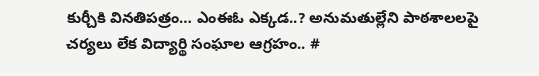కుర్చీకి వినతిపత్రం… ఎంఈఓ ఎక్కడ..? అనుమతుల్లేని పాఠశాలలపై చర్యలు లేక విద్యార్థి సంఘాల ఆగ్రహం.. #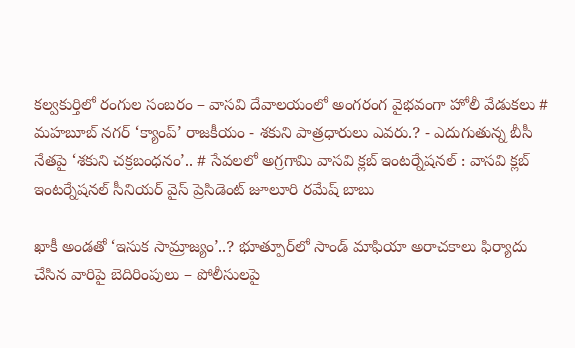కల్వకుర్తిలో రంగుల సంబరం – వాసవి దేవాలయంలో అంగరంగ వైభవంగా హోలీ వేడుకలు # మహబూబ్ నగర్ ‘క్యాంప్’ రాజకీయం - శకుని పాత్రధారులు ఎవరు.? - ఎదుగుతున్న బీసీ నేతపై ‘శకుని చక్రబంధనం’.. # సేవలలో అగ్రగామి వాసవి క్లబ్ ఇంటర్నేషనల్ : వాసవి క్లబ్ ఇంటర్నేషనల్ సీనియర్ వైస్ ప్రెసిడెంట్ జూలూరి రమేష్ బాబు

ఖాకీ అండతో ‘ఇసుక సామ్రాజ్యం’..? భూత్పూర్‌లో సాండ్ మాఫియా అరాచకాలు ఫిర్యాదు చేసిన వారిపై బెదిరింపులు – పోలీసులపై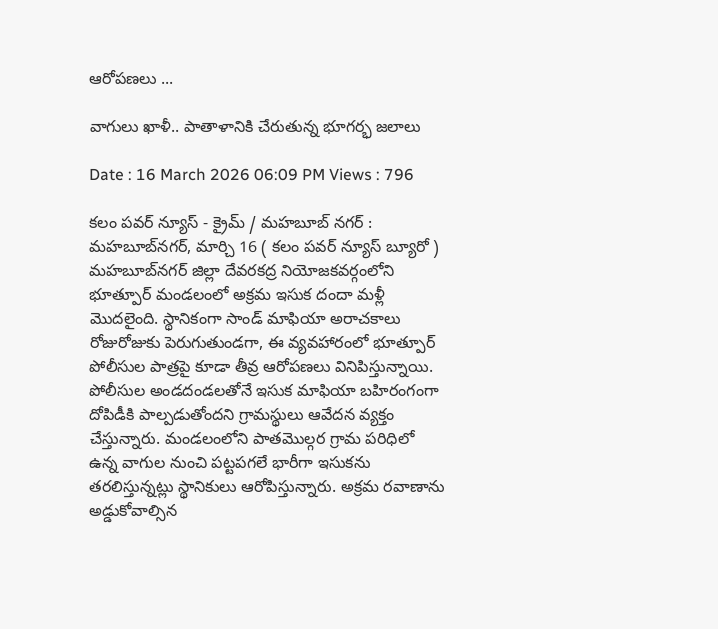ఆరోపణలు ...

వాగులు ఖాళీ.. పాతాళానికి చేరుతున్న భూగర్భ జలాలు

Date : 16 March 2026 06:09 PM Views : 796

కలం పవర్ న్యూస్ - క్రైమ్ / మహబూబ్ నగర్ : మహబూబ్‌నగర్, మార్చి 16 ( కలం పవర్ న్యూస్ బ్యూరో ) మహబూబ్‌నగర్ జిల్లా దేవరకద్ర నియోజకవర్గంలోని భూత్పూర్ మండలంలో అక్రమ ఇసుక దందా మళ్లీ మొదలైంది. స్థానికంగా సాండ్ మాఫియా అరాచకాలు రోజురోజుకు పెరుగుతుండగా, ఈ వ్యవహారంలో భూత్పూర్ పోలీసుల పాత్రపై కూడా తీవ్ర ఆరోపణలు వినిపిస్తున్నాయి. పోలీసుల అండదండలతోనే ఇసుక మాఫియా బహిరంగంగా దోపిడీకి పాల్పడుతోందని గ్రామస్థులు ఆవేదన వ్యక్తం చేస్తున్నారు. మండలంలోని పాతమొల్గర గ్రామ పరిధిలో ఉన్న వాగుల నుంచి పట్టపగలే భారీగా ఇసుకను తరలిస్తున్నట్లు స్థానికులు ఆరోపిస్తున్నారు. అక్రమ రవాణాను అడ్డుకోవాల్సిన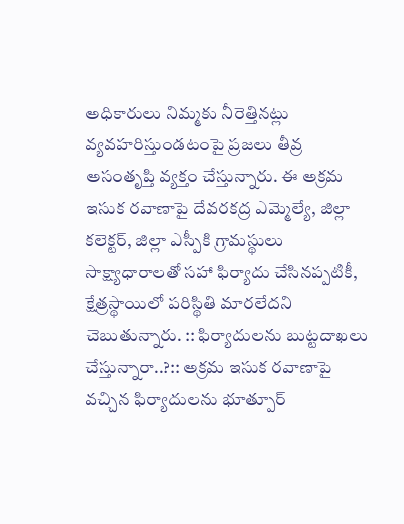అధికారులు నిమ్మకు నీరెత్తినట్లు వ్యవహరిస్తుండటంపై ప్రజలు తీవ్ర అసంతృప్తి వ్యక్తం చేస్తున్నారు. ఈ అక్రమ ఇసుక రవాణాపై దేవరకద్ర ఎమ్మెల్యే, జిల్లా కలెక్టర్, జిల్లా ఎస్పీకి గ్రామస్థులు సాక్ష్యాధారాలతో సహా ఫిర్యాదు చేసినప్పటికీ, క్షేత్రస్థాయిలో పరిస్థితి మారలేదని చెబుతున్నారు. :: ఫిర్యాదులను బుట్టదాఖలు చేస్తున్నారా..?:: అక్రమ ఇసుక రవాణాపై వచ్చిన ఫిర్యాదులను భూత్పూర్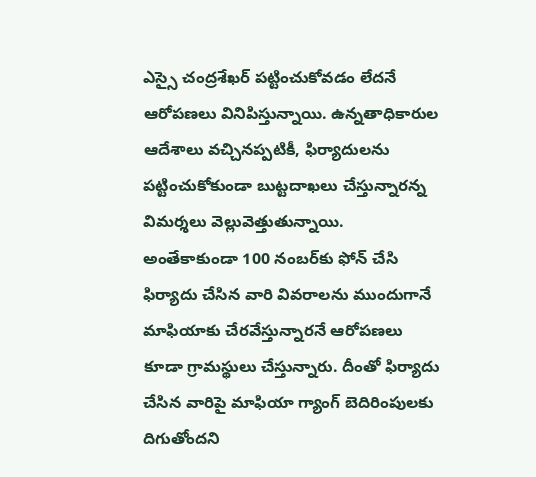ఎస్సై చంద్రశేఖర్ పట్టించుకోవడం లేదనే ఆరోపణలు వినిపిస్తున్నాయి. ఉన్నతాధికారుల ఆదేశాలు వచ్చినప్పటికీ, ఫిర్యాదులను పట్టించుకోకుండా బుట్టదాఖలు చేస్తున్నారన్న విమర్శలు వెల్లువెత్తుతున్నాయి. అంతేకాకుండా 100 నంబర్‌కు ఫోన్ చేసి ఫిర్యాదు చేసిన వారి వివరాలను ముందుగానే మాఫియాకు చేరవేస్తున్నారనే ఆరోపణలు కూడా గ్రామస్థులు చేస్తున్నారు. దీంతో ఫిర్యాదు చేసిన వారిపై మాఫియా గ్యాంగ్ బెదిరింపులకు దిగుతోందని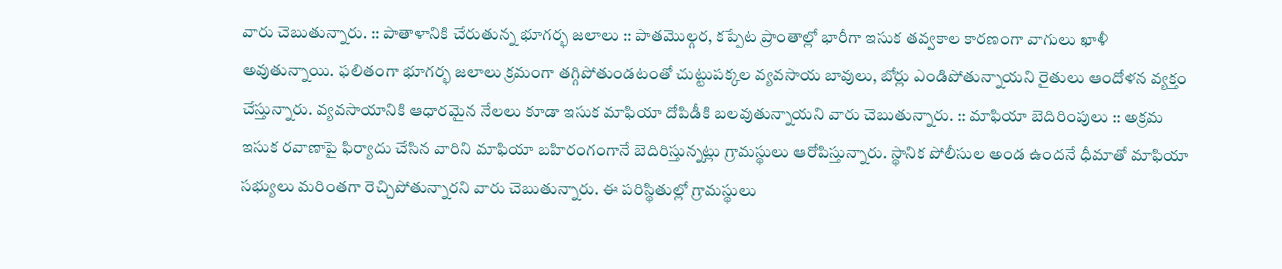వారు చెబుతున్నారు. :: పాతాళానికి చేరుతున్న భూగర్భ జలాలు :: పాతమొల్గర, కప్పేట ప్రాంతాల్లో భారీగా ఇసుక తవ్వకాల కారణంగా వాగులు ఖాళీ అవుతున్నాయి. ఫలితంగా భూగర్భ జలాలు క్రమంగా తగ్గిపోతుండటంతో చుట్టుపక్కల వ్యవసాయ బావులు, బోర్లు ఎండిపోతున్నాయని రైతులు ఆందోళన వ్యక్తం చేస్తున్నారు. వ్యవసాయానికి ఆధారమైన నేలలు కూడా ఇసుక మాఫియా దోపిడీకి బలవుతున్నాయని వారు చెబుతున్నారు. :: మాఫియా బెదిరింపులు :: అక్రమ ఇసుక రవాణాపై ఫిర్యాదు చేసిన వారిని మాఫియా బహిరంగంగానే బెదిరిస్తున్నట్లు గ్రామస్థులు ఆరోపిస్తున్నారు. స్థానిక పోలీసుల అండ ఉందనే ధీమాతో మాఫియా సభ్యులు మరింతగా రెచ్చిపోతున్నారని వారు చెబుతున్నారు. ఈ పరిస్థితుల్లో గ్రామస్థులు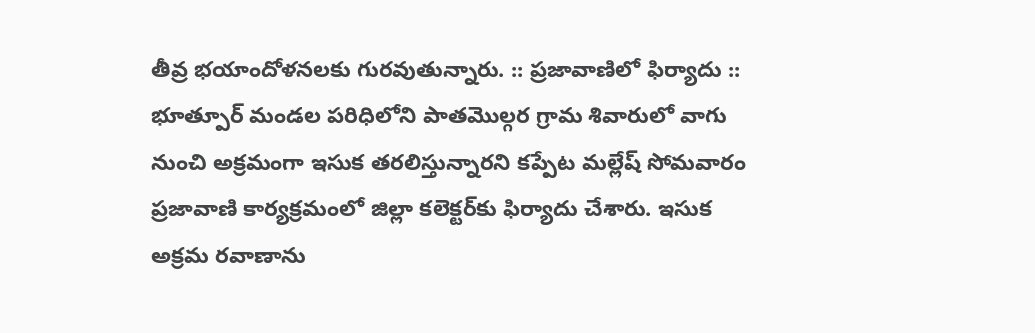తీవ్ర భయాందోళనలకు గురవుతున్నారు. :: ప్రజావాణిలో ఫిర్యాదు :: భూత్పూర్ మండల పరిధిలోని పాతమొల్గర గ్రామ శివారులో వాగు నుంచి అక్రమంగా ఇసుక తరలిస్తున్నారని కప్పేట మల్లేష్ సోమవారం ప్రజావాణి కార్యక్రమంలో జిల్లా కలెక్టర్‌కు ఫిర్యాదు చేశారు. ఇసుక అక్రమ రవాణాను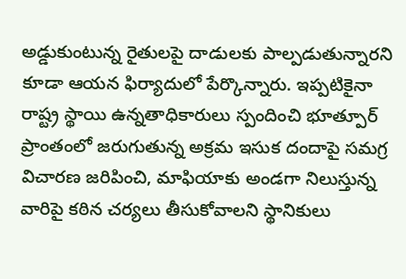అడ్డుకుంటున్న రైతులపై దాడులకు పాల్పడుతున్నారని కూడా ఆయన ఫిర్యాదులో పేర్కొన్నారు. ఇప్పటికైనా రాష్ట్ర స్థాయి ఉన్నతాధికారులు స్పందించి భూత్పూర్ ప్రాంతంలో జరుగుతున్న అక్రమ ఇసుక దందాపై సమగ్ర విచారణ జరిపించి, మాఫియాకు అండగా నిలుస్తున్న వారిపై కఠిన చర్యలు తీసుకోవాలని స్థానికులు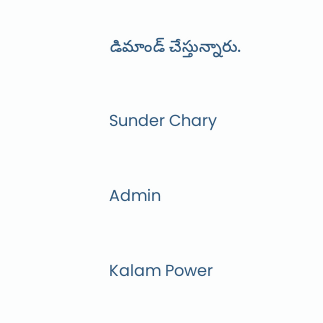డిమాండ్ చేస్తున్నారు.

Sunder Chary

Admin

Kalam Power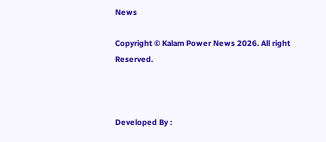News

Copyright © Kalam Power News 2026. All right Reserved.



Developed By :